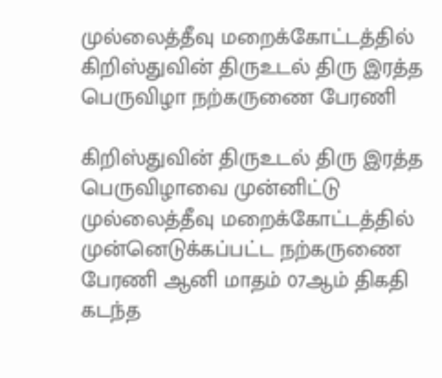முல்லைத்தீவு மறைக்கோட்டத்தில் கிறிஸ்துவின் திருஉடல் திரு இரத்த பெருவிழா நற்கருணை பேரணி

கிறிஸ்துவின் திருஉடல் திரு இரத்த பெருவிழாவை முன்னிட்டு முல்லைத்தீவு மறைக்கோட்டத்தில் முன்னெடுக்கப்பட்ட நற்கருணை பேரணி ஆனி மாதம் 07ஆம் திகதி கடந்த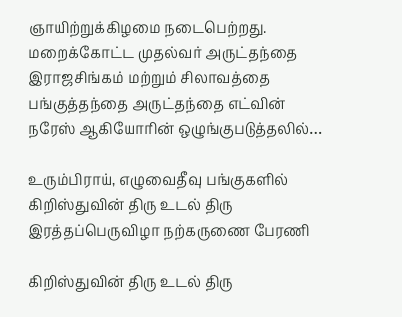ஞாயிற்றுக்கிழமை நடைபெற்றது. மறைக்கோட்ட முதல்வர் அருட்தந்தை இராஜசிங்கம் மற்றும் சிலாவத்தை பங்குத்தந்தை அருட்தந்தை எட்வின் நரேஸ் ஆகியோரின் ஒழுங்குபடுத்தலில்…

உரும்பிராய், எழுவைதீவு பங்குகளில் கிறிஸ்துவின் திரு உடல் திரு இரத்தப்பெருவிழா நற்கருணை பேரணி

கிறிஸ்துவின் திரு உடல் திரு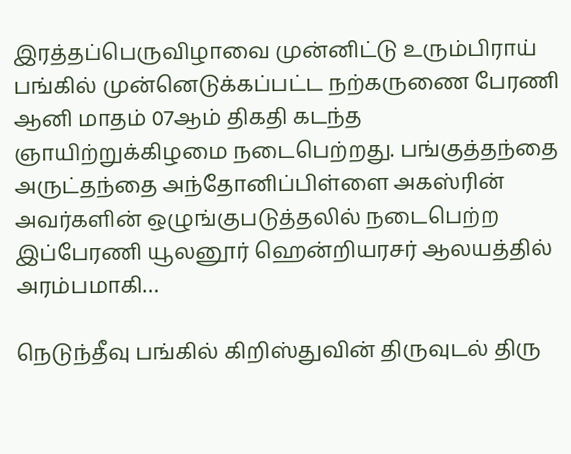இரத்தப்பெருவிழாவை முன்னிட்டு உரும்பிராய் பங்கில் முன்னெடுக்கப்பட்ட நற்கருணை பேரணி ஆனி மாதம் 07ஆம் திகதி கடந்த ஞாயிற்றுக்கிழமை நடைபெற்றது. பங்குத்தந்தை அருட்தந்தை அந்தோனிப்பிள்ளை அகஸ்ரின் அவர்களின் ஒழுங்குபடுத்தலில் நடைபெற்ற இப்பேரணி யூலனூர் ஹென்றியரசர் ஆலயத்தில் அரம்பமாகி…

நெடுந்தீவு பங்கில் கிறிஸ்துவின் திருவுடல் திரு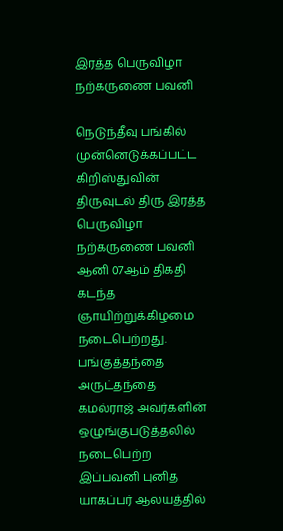இரத்த பெருவிழா நற்கருணை பவனி

நெடுந்தீவு பங்கில் முன்னெடுக்கப்பட்ட கிறிஸ்துவின் திருவுடல் திரு இரத்த பெருவிழா நற்கருணை பவனி ஆனி 07ஆம் திகதி கடந்த ஞாயிற்றுக்கிழமை நடைபெற்றது. பங்குத்தந்தை அருட்தந்தை கமல்ராஜ் அவர்களின் ஒழுங்குபடுத்தலில் நடைபெற்ற இப்பவனி புனித யாகப்பர் ஆலயத்தில்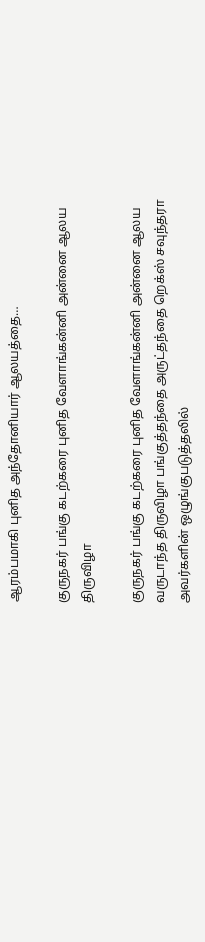ஆரம்பமாகி புனித அந்தோனியார் ஆலயத்தை…

குருநகர் பங்கு கடற்கரை புனித வேளாங்கன்னி அன்னை ஆலய திருவிழா

குருநகர் பங்கு கடற்கரை புனித வேளாங்கன்னி அன்னை ஆலய வருடாந்த திருவிழா பங்குத்தந்தை அருட்தந்தை றெக்ஸ் சவுந்தரா அவர்களின் ஒழுங்குபடுத்தலில்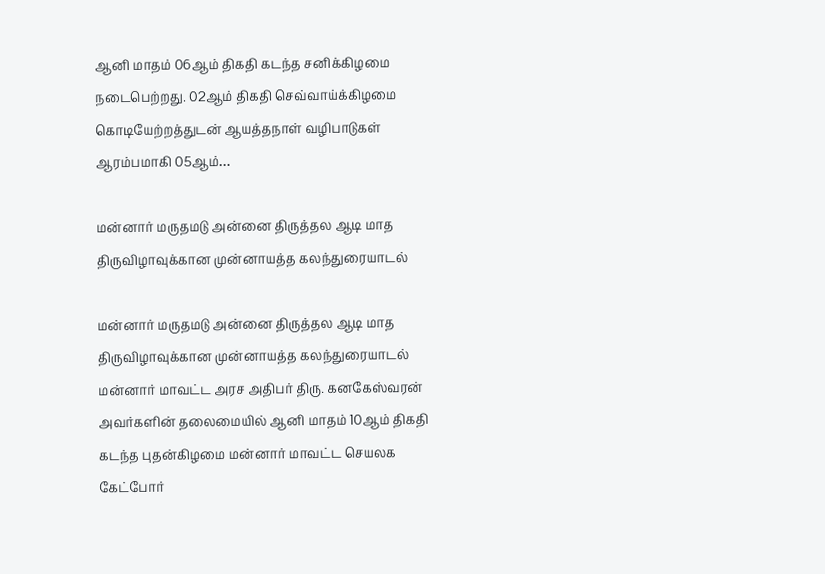ஆனி மாதம் 06ஆம் திகதி கடந்த சனிக்கிழமை நடைபெற்றது. 02ஆம் திகதி செவ்வாய்க்கிழமை கொடியேற்றத்துடன் ஆயத்தநாள் வழிபாடுகள் ஆரம்பமாகி 05ஆம்…

மன்னார் மருதமடு அன்னை திருத்தல ஆடி மாத திருவிழாவுக்கான முன்னாயத்த கலந்துரையாடல்

மன்னார் மருதமடு அன்னை திருத்தல ஆடி மாத திருவிழாவுக்கான முன்னாயத்த கலந்துரையாடல் மன்னார் மாவட்ட அரச அதிபர் திரு. கனகேஸ்வரன் அவர்களின் தலைமையில் ஆனி மாதம் 10ஆம் திகதி கடந்த புதன்கிழமை மன்னார் மாவட்ட செயலக கேட்போர்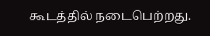கூடத்தில் நடைபெற்றது.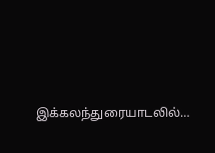இக்கலந்துரையாடலில்…